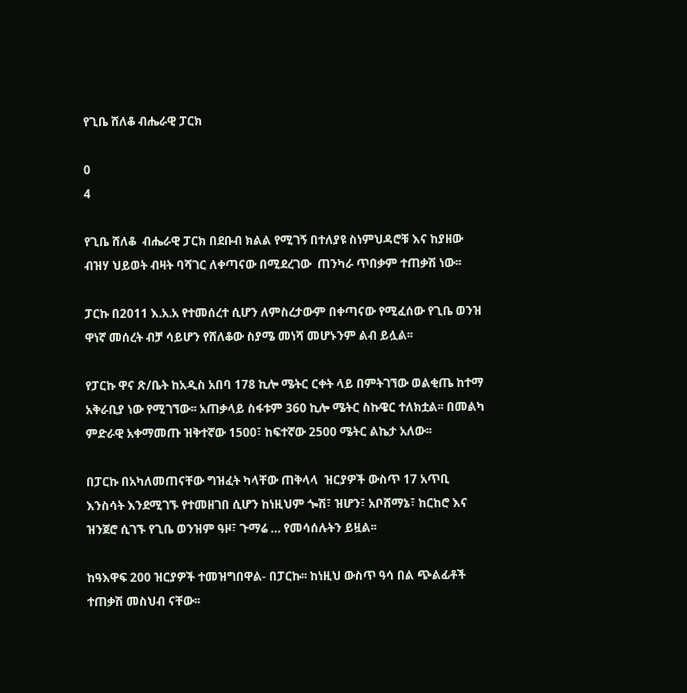የጊቤ ሸለቆ ብሔራዊ ፓርክ

0
4

የጊቤ ሸለቆ  ብሔራዊ ፓርክ በደቡብ ክልል የሚገኝ በተለያዩ ስነምህዳሮቹ እና ከያዘው ብዝሃ ህይወት ብዛት ባሻገር ለቀጣናው በሚደረገው  ጠንካራ ጥበቃም ተጠቃሽ ነው፡፡

ፓርኩ በ2011 እ.አ.አ የተመሰረተ ሲሆን ለምስረታውም በቀጣናው የሚፈሰው የጊቤ ወንዝ ዋነኛ መሰረት ብቻ ሳይሆን የሸለቆው ስያሜ መነሻ መሆኑንም ልብ ይሏል፡፡

የፓርኩ ዋና ጽ/ቤት ከአዲስ አበባ 178 ኪሎ ሜትር ርቀት ላይ በምትገኘው ወልቂጤ ከተማ አቅራቢያ ነው የሚገኘው፡፡ አጠቃላይ ስፋቱም 360 ኪሎ ሜትር ስኩዌር ተለክቷል፡፡ በመልካ ምድራዊ አቀማመጡ ዝቅተኛው 1500፣ ከፍተኛው 2500 ሜትር ልኬታ አለው፡፡

በፓርኩ በአካለመጠናቸው ግዝፈት ካላቸው ጠቅላላ  ዝርያዎች ውስጥ 17 አጥቢ እንስሳት እንደሚገኙ የተመዘገበ ሲሆን ከነዚህም ጐሽ፣ ዝሆን፣ አቦሸማኔ፣ ከርከሮ እና ዝንጀሮ ሲገኙ የጊቤ ወንዝም ዓዞ፣ ጉማሬ … የመሳሰሉትን ይዟል፡፡

ከዓእዋፍ 200 ዝርያዎች ተመዝግበዋል- በፓርኩ፡፡ ከነዚህ ውስጥ ዓሳ በል ጭልፊቶች ተጠቃሽ መስህብ ናቸው፡፡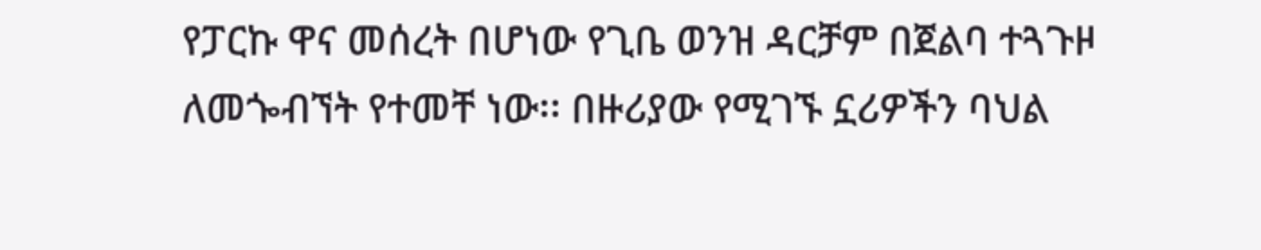የፓርኩ ዋና መሰረት በሆነው የጊቤ ወንዝ ዳርቻም በጀልባ ተጓጉዞ ለመጐብኘት የተመቸ ነው፡፡ በዙሪያው የሚገኙ ኗሪዎችን ባህል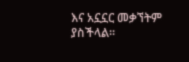እና አኗኗር መቃኘትም ያስችላል፡፡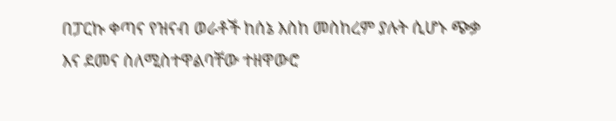በፓርኩ ቀጣና የዝናብ ወራቶች ከሰኔ እስከ መስከረም ያሉት ሲሆኑ ጭቃ እና ደመና ስለሚስተዋልባቸው ተዘዋውሮ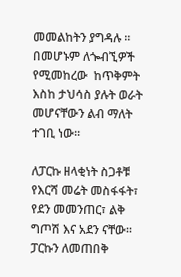መመልከትን ያግዳሉ ፡፡በመሆኑም ለጐብኚዎች የሚመከረው  ከጥቅምት እስከ ታህሳስ ያሉት ወራት መሆናቸውን ልብ ማለት ተገቢ ነው፡፡

ለፓርኩ ዘላቂነት ስጋቶቹ የእርሻ መሬት መስፋፋት፣ የደን መመንጠር፣ ልቅ ግጦሽ እና አደን ናቸው፡፡ ፓርኩን ለመጠበቅ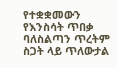የተቋቋመውን  የእንስሳት ጥበቃ ባለስልጣን ጥረትም ስጋት ላይ ጥለውታል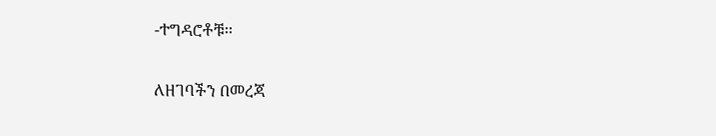-ተግዳሮቶቹ፡፡

ለዘገባችን በመረጃ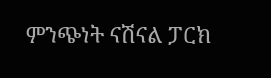ምንጭነት ናሽናል ፓርክ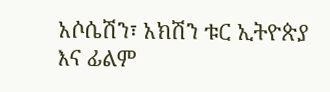አሶሴሽን፣ አክሽን ቱር ኢትዮጵያ እና ፊልም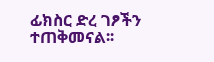ፊክስር ድረ ገፆችን ተጠቅመናል፡፡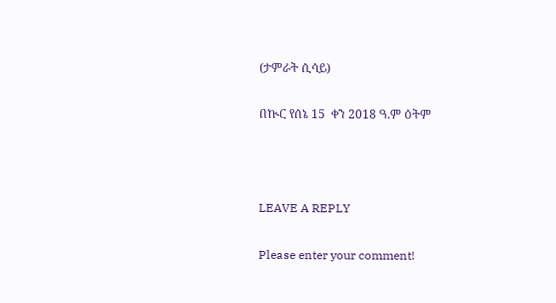(ታምራት ሲሳይ)

በኲር የሰኔ 15  ቀን 2018 ዓ.ም ዕትም



LEAVE A REPLY

Please enter your comment!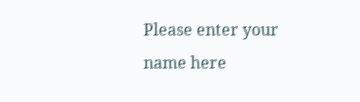Please enter your name here